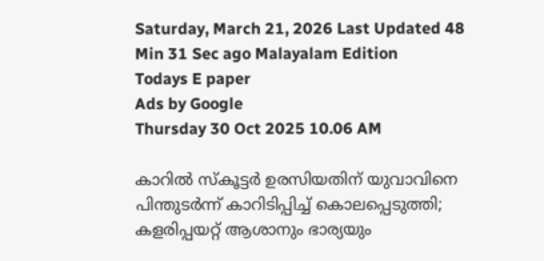Saturday, March 21, 2026 Last Updated 48 Min 31 Sec ago Malayalam Edition
Todays E paper
Ads by Google
Thursday 30 Oct 2025 10.06 AM

കാറില്‍ സ്‌കൂട്ടര്‍ ഉരസിയതിന് യുവാവിനെ പിന്തുടര്‍ന്ന് കാറിടിപ്പിച്ച് കൊലപ്പെടുത്തി; കളരിപ്പയറ്റ് ആശാനും ഭാര്യയും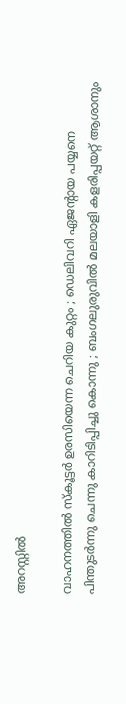അറസ്റ്റില്‍

വാഹനത്തില്‍ സ്‌കൂട്ടര്‍ ഉരസിയെന്ന ചെറിയ കുറ്റം ; ഡെലിവറി ഏജന്റായ പയ്യനെ പിന്തുടര്‍ന്നു ചെന്നു കാറിടിപ്പിച്ചു കൊന്നു ; ബംഗലുരുവില്‍ മലയാളി കളരിപ്പയറ്റ് ആശാനും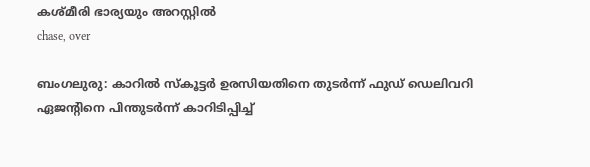കശ്മീരി ഭാര്യയും അറസ്റ്റില്‍
chase, over

ബംഗലുരു: കാറില്‍ സ്‌കൂട്ടര്‍ ഉരസിയതിനെ തുടര്‍ന്ന് ഫുഡ് ഡെലിവറി ഏജന്റിനെ പിന്തുടര്‍ന്ന് കാറിടിപ്പിച്ച്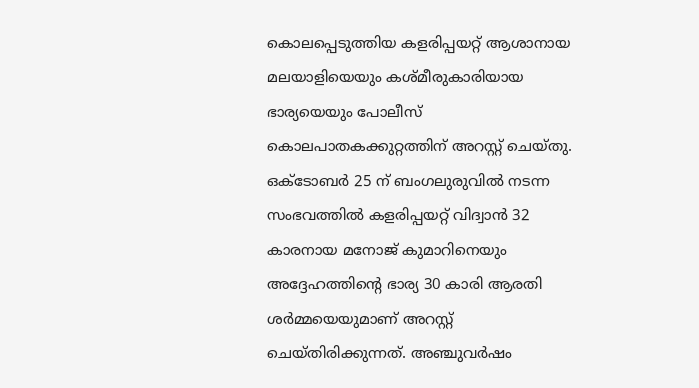കൊലപ്പെടുത്തിയ കളരിപ്പയറ്റ് ആശാനായ മലയാളിയെയും കശ്മീരുകാരിയായ ഭാര്യയെയും പോലീസ് കൊലപാതകക്കുറ്റത്തിന് അറസ്റ്റ് ചെയ്തു. ഒക്‌ടോബര്‍ 25 ന് ബംഗലുരുവില്‍ നടന്ന സംഭവത്തില്‍ കളരിപ്പയറ്റ് വിദ്വാന്‍ 32 കാരനായ മനോജ് കുമാറിനെയും അദ്ദേഹത്തിന്റെ ഭാര്യ 30 കാരി ആരതി ശര്‍മ്മയെയുമാണ് അറസ്റ്റ് ചെയ്തിരിക്കുന്നത്. അഞ്ചുവര്‍ഷം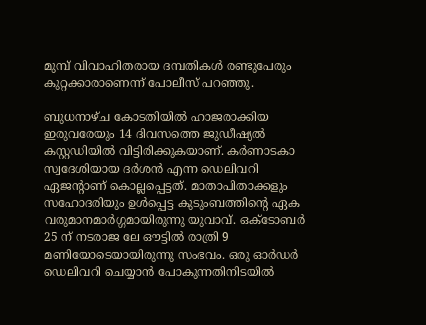മുമ്പ് വിവാഹിതരായ ദമ്പതികള്‍ രണ്ടുപേരും കുറ്റക്കാരാണെന്ന് പോലീസ് പറഞ്ഞു.

ബുധനാഴ്ച കോടതിയില്‍ ഹാജരാക്കിയ ഇരുവരേയും 14 ദിവസത്തെ ജുഡീഷ്യല്‍ കസ്റ്റഡിയില്‍ വിട്ടിരിക്കുകയാണ്. കര്‍ണാടകാ സ്വദേശിയായ ദര്‍ശന്‍ എന്ന ഡെലിവറി ഏജന്റാണ് കൊല്ലപ്പെട്ടത്. മാതാപിതാക്കളും സഹോദരിയും ഉള്‍പ്പെട്ട കുടുംബത്തിന്റെ ഏക വരുമാനമാര്‍ഗ്ഗമായിരുന്നു യുവാവ്. ഒക്‌ടോബര്‍ 25 ന് നടരാജ ലേ ഔട്ടില്‍ രാത്രി 9 മണിയോടെയായിരുന്നു സംഭവം. ഒരു ഓര്‍ഡര്‍ ഡെലിവറി ചെയ്യാന്‍ പോകുന്നതിനിടയില്‍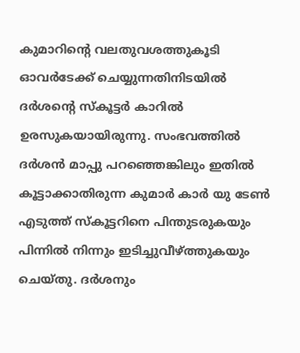കുമാറിന്റെ വലതുവശത്തുകൂടി ഓവര്‍ടേക്ക് ചെയ്യുന്നതിനിടയില്‍ ദര്‍ശന്റെ സ്‌കൂട്ടര്‍ കാറില്‍ ഉരസുകയായിരുന്നു. സംഭവത്തില്‍ ദര്‍ശന്‍ മാപ്പു പറഞ്ഞെങ്കിലും ഇതില്‍ കൂട്ടാക്കാതിരുന്ന കുമാര്‍ കാര്‍ യു ടേണ്‍ എടുത്ത് സ്‌കൂട്ടറിനെ പിന്തുടരുകയും പിന്നില്‍ നിന്നും ഇടിച്ചുവീഴ്ത്തുകയും ചെയ്തു. ദര്‍ശനും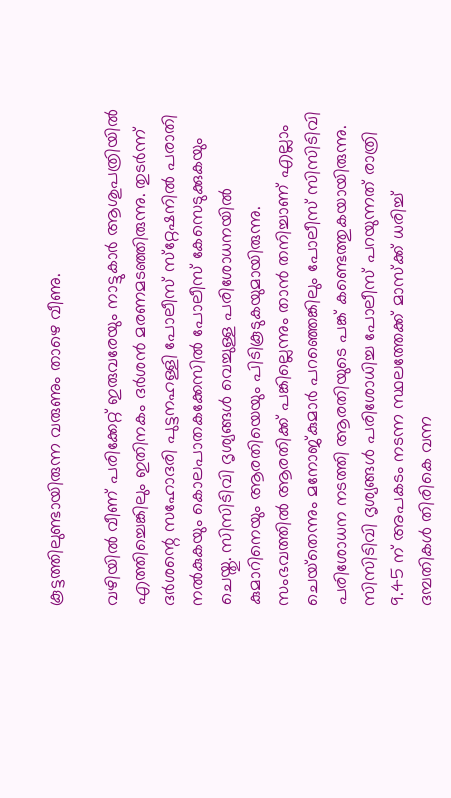കൂട്ടത്തിലുണ്ടായിരുന്ന വരുണും താഴെ വീണു.

വഴിയില്‍ വീണ് പരിക്കേറ്റ് ഇരുവരേയും നാട്ടുകാര്‍ ആശുപത്രിയില്‍ എത്തിച്ചെങ്കിലും ഇതിനകം ദര്‍ശന്‍ മരണമടഞ്ഞിരുന്നു. തുടര്‍ന്ന് ദര്‍ശന്റെ സഹോദരി പുട്ടനഹള്ളി പോലീസ് സ്‌റ്റേഷനില്‍ പരാതി നല്‍കുകയും കൊലപാതകക്കേസില്‍ പോലീസ് കേസെടുക്കുകയും ചെയ്തു. സിസിടിവി ദൃശ്യങ്ങള്‍ വെച്ചുള്ള പരിശോധനയില്‍ കുമാറിനെയും ആരതിയെയും പിടികൂടുകയുമായിരുന്നു. സംഭവത്തില്‍ ആരതിക്ക് പങ്കില്ലെന്നും താന്‍ തനിച്ചാണ് എല്ലാം ചെയ്‌തെന്നും മനോജ്കുമാര്‍ പറഞ്ഞെങ്കിലും പോലീസ് സിസിടിവി പരിശോധന നടത്തി ആരതിയുടെ പങ്ക് കണ്ടെത്തുകയായിരുന്നു. സിസിടിവി ദൃശ്യങ്ങള്‍ പരിശോധിച്ച പോലീസ് പറയുന്നത് രാത്രി 9.45 ന് അപകടം നടന്ന സ്ഥലത്തേക്ക് മാസ്‌ക്ക് ധരിച്ച് ദമ്പതികള്‍ തിരികെ വന്ന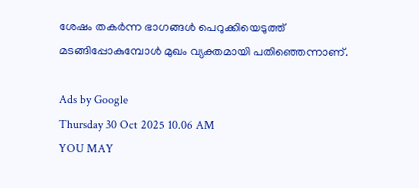ശേഷം തകര്‍ന്ന ഭാഗങ്ങള്‍ പെറുക്കിയെടുത്ത് മടങ്ങിപ്പോകുമ്പോള്‍ മുഖം വ്യക്തമായി പതിഞ്ഞെന്നാണ്.

Ads by Google
Thursday 30 Oct 2025 10.06 AM
YOU MAY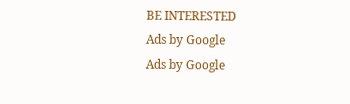BE INTERESTED
Ads by Google
Ads by Google